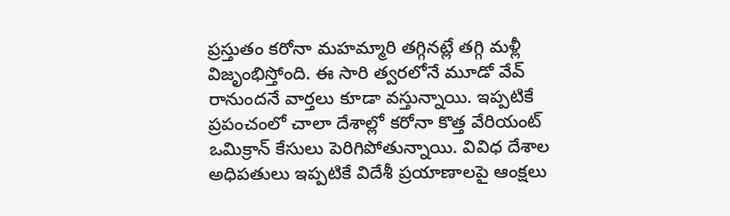ప్రస్తుతం కరోనా మహమ్మారి తగ్గినట్లే తగ్గి మళ్లీ విజృంభిస్తోంది. ఈ సారి త్వరలోనే మూడో వేవ్ రానుందనే వార్తలు కూడా వస్తున్నాయి. ఇప్పటికే ప్రపంచంలో చాలా దేశాల్లో కరోనా కొత్త వేరియంట్ ఒమిక్రాన్ కేసులు పెరిగిపోతున్నాయి. వివిధ దేశాల అధిపతులు ఇప్పటికే విదేశీ ప్రయాణాలపై ఆంక్షలు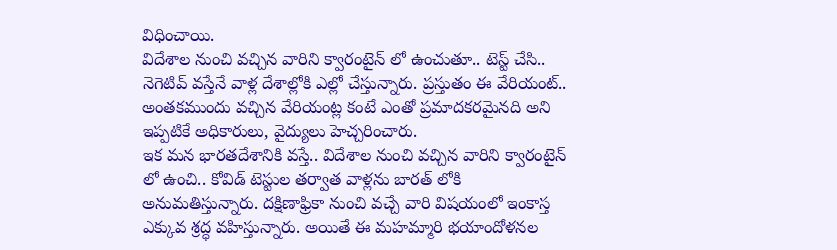విధించాయి.
విదేశాల నుంచి వచ్చిన వారిని క్వారంటైన్ లో ఉంచుతూ.. టెస్ట్ చేసి.. నెగెటివ్ వస్తేనే వాళ్ల దేశాల్లోకి ఎల్లో చేస్తున్నారు. ప్రస్తుతం ఈ వేరియంట్.. అంతకముందు వచ్చిన వేరియంట్ల కంటే ఎంతో ప్రమాదకరమైనది అని ఇప్పటికే అధికారులు, వైద్యులు హెచ్చరించారు.
ఇక మన భారతదేశానికి వస్తే.. విదేశాల నుంచి వచ్చిన వారిని క్వారంటైన్ లో ఉంచి.. కోవిడ్ టెస్టుల తర్వాత వాళ్లను బారత్ లోకి అనుమతిస్తున్నారు. దక్షిణాఫ్రికా నుంచి వచ్చే వారి విషయంలో ఇంకాస్త ఎక్కువ శ్రద్ధ వహిస్తున్నారు. అయితే ఈ మహమ్మారి భయాందోళనల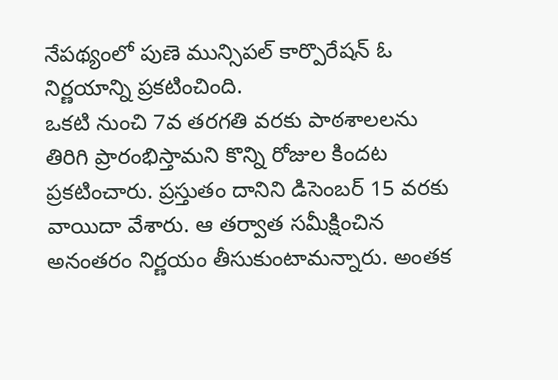నేపథ్యంలో పుణె మున్సిపల్ కార్పొరేషన్ ఓ నిర్ణయాన్ని ప్రకటించింది.
ఒకటి నుంచి 7వ తరగతి వరకు పాఠశాలలను తిరిగి ప్రారంభిస్తామని కొన్ని రోజుల కిందట ప్రకటించారు. ప్రస్తుతం దానిని డిసెంబర్ 15 వరకు వాయిదా వేశారు. ఆ తర్వాత సమీక్షించిన అనంతరం నిర్ణయం తీసుకుంటామన్నారు. అంతక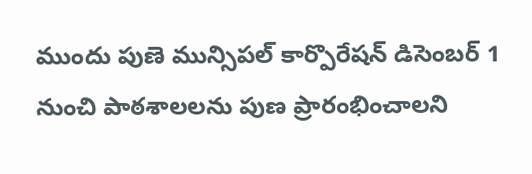ముందు పుణె మున్సిపల్ కార్పొరేషన్ డిసెంబర్ 1 నుంచి పాఠశాలలను పుణ ప్రారంభించాలని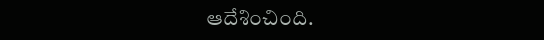ఆదేశించింది.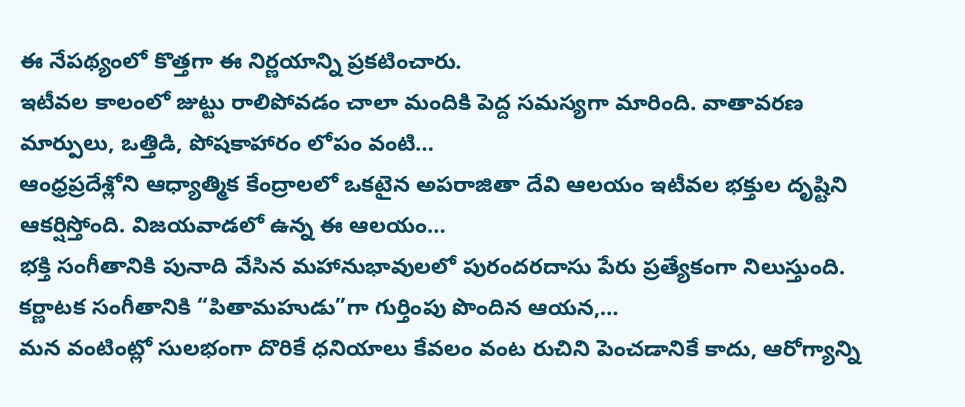ఈ నేపథ్యంలో కొత్తగా ఈ నిర్ణయాన్ని ప్రకటించారు.
ఇటీవల కాలంలో జుట్టు రాలిపోవడం చాలా మందికి పెద్ద సమస్యగా మారింది. వాతావరణ మార్పులు, ఒత్తిడి, పోషకాహారం లోపం వంటి…
ఆంధ్రప్రదేశ్లోని ఆధ్యాత్మిక కేంద్రాలలో ఒకటైన అపరాజితా దేవి ఆలయం ఇటీవల భక్తుల దృష్టిని ఆకర్షిస్తోంది. విజయవాడలో ఉన్న ఈ ఆలయం…
భక్తి సంగీతానికి పునాది వేసిన మహానుభావులలో పురందరదాసు పేరు ప్రత్యేకంగా నిలుస్తుంది. కర్ణాటక సంగీతానికి “పితామహుడు”గా గుర్తింపు పొందిన ఆయన,…
మన వంటింట్లో సులభంగా దొరికే ధనియాలు కేవలం వంట రుచిని పెంచడానికే కాదు, ఆరోగ్యాన్ని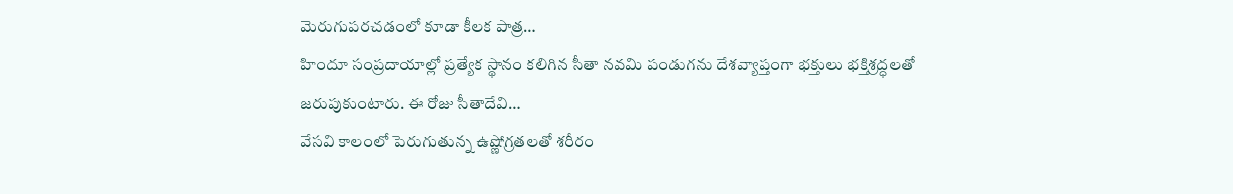మెరుగుపరచడంలో కూడా కీలక పాత్ర…
హిందూ సంప్రదాయాల్లో ప్రత్యేక స్థానం కలిగిన సీతా నవమి పండుగను దేశవ్యాప్తంగా భక్తులు భక్తిశ్రద్ధలతో జరుపుకుంటారు. ఈ రోజు సీతాదేవి…
వేసవి కాలంలో పెరుగుతున్న ఉష్ణోగ్రతలతో శరీరం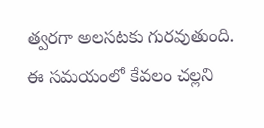త్వరగా అలసటకు గురవుతుంది. ఈ సమయంలో కేవలం చల్లని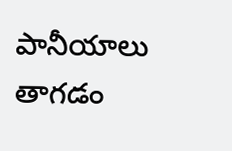పానీయాలు తాగడం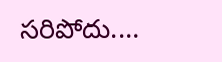సరిపోదు.…